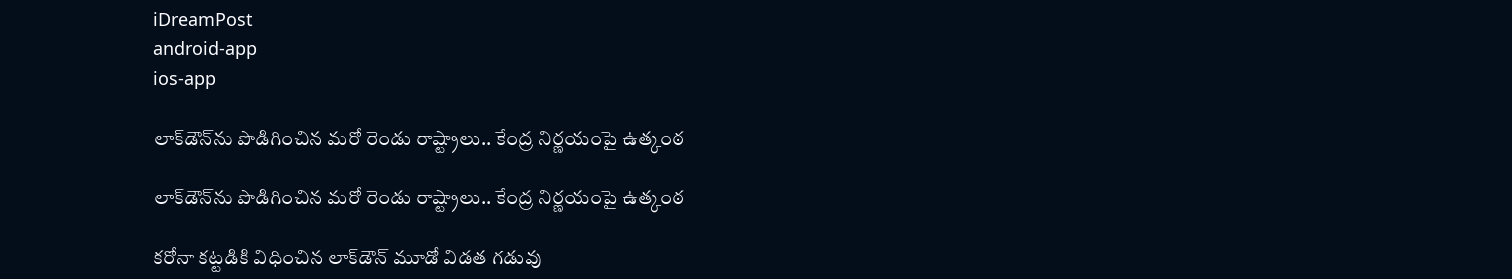iDreamPost
android-app
ios-app

లాక్‌డౌన్‌ను పొడిగించిన మరో రెండు రాష్ట్రాలు.. కేంద్ర నిర్ణయంపై ఉత్కంఠ

లాక్‌డౌన్‌ను పొడిగించిన మరో రెండు రాష్ట్రాలు.. కేంద్ర నిర్ణయంపై ఉత్కంఠ

కరోనా కట్టడికి విధించిన లాక్‌డౌన్‌ మూడో విడత గడువు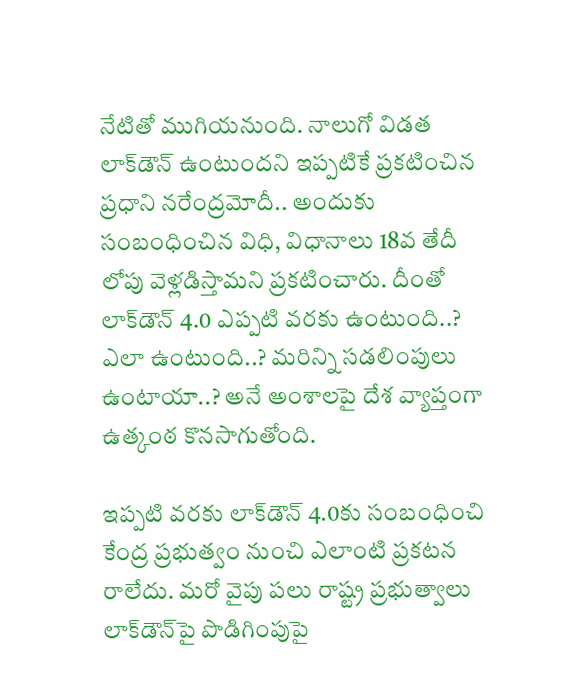నేటితో ముగియనుంది. నాలుగో విడత లాక్‌డౌన్‌ ఉంటుందని ఇప్పటికే ప్రకటించిన ప్రధాని నరేంద్రమోదీ.. అందుకు సంబంధించిన విధి, విధానాలు 18వ తేదీ లోపు వెళ్లడిస్తామని ప్రకటించారు. దీంతో లాక్‌డౌన్‌ 4.0 ఎప్పటి వరకు ఉంటుంది..? ఎలా ఉంటుంది..? మరిన్ని సడలింపులు ఉంటాయా..? అనే అంశాలపై దేశ వ్యాప్తంగా ఉత్కంఠ కొనసాగుతోంది.

ఇప్పటి వరకు లాక్‌డౌన్‌ 4.0కు సంబంధించి కేంద్ర ప్రభుత్వం నుంచి ఎలాంటి ప్రకటన రాలేదు. మరో వైపు పలు రాష్ట్ర ప్రభుత్వాలు లాక్‌డౌన్‌పై పొడిగింపుపై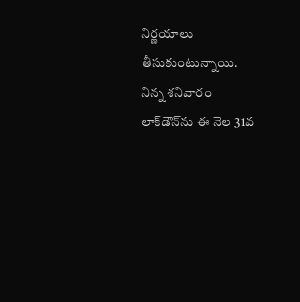నిర్ణయాలు తీసుకుంటున్నాయి. నిన్న శనివారం లాక్‌డౌన్‌ను ఈ నెల 31వ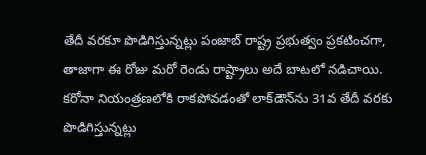తేదీ వరకూ పొడిగిస్తున్నట్లు పంజాబ్‌ రాష్ట్ర ప్రభుత్వం ప్రకటించగా, తాజాగా ఈ రోజు మరో రెండు రాష్ట్రాలు అదే బాటలో నడిచాయి. కరోనా నియంత్రణలోకి రాకపోవడంతో లాక్‌డౌన్‌ను 31వ తేదీ వరకు పొడిగిస్తున్నట్లు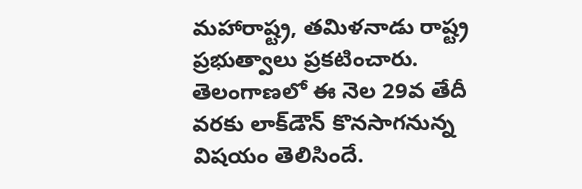మహారాష్ట్ర, తమిళనాడు రాష్ట్ర ప్రభుత్వాలు ప్రకటించారు. తెలంగాణలో ఈ నెల 29వ తేదీ వరకు లాక్‌డౌన్‌ కొనసాగనున్న విషయం తెలిసిందే.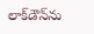లాక్‌డౌన్‌ను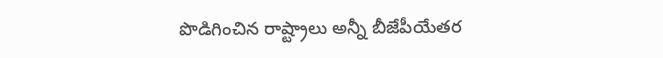పొడిగించిన రాష్ట్రాలు అన్నీ బీజేపీయేతర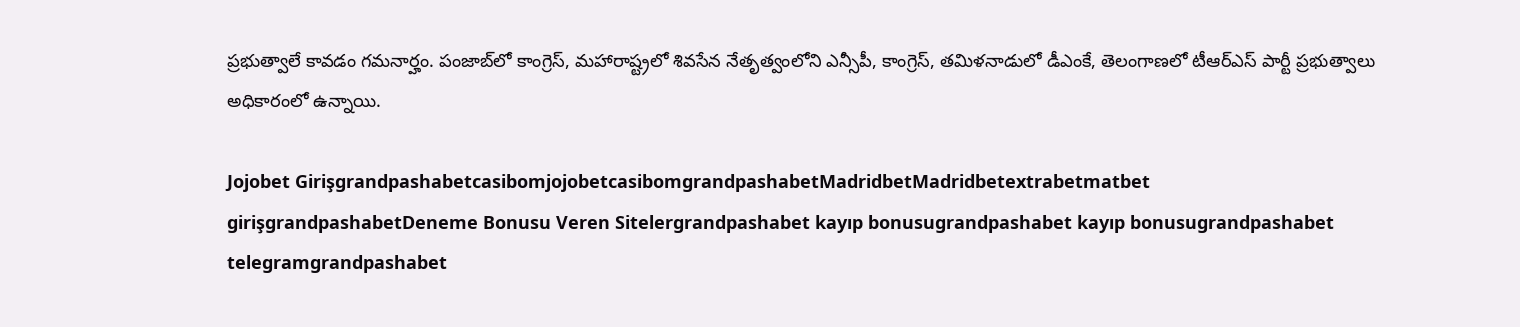ప్రభుత్వాలే కావడం గమనార్హం. పంజాబ్‌లో కాంగ్రెస్, మహారాష్ట్రలో శివసేన నేతృత్వంలోని ఎన్సీపీ, కాంగ్రెస్, తమిళనాడులో డీఎంకే, తెలంగాణలో టీఆర్‌ఎస్‌ పార్టీ ప్రభుత్వాలు అధికారంలో ఉన్నాయి.

Jojobet GirişgrandpashabetcasibomjojobetcasibomgrandpashabetMadridbetMadridbetextrabetmatbet girişgrandpashabetDeneme Bonusu Veren Sitelergrandpashabet kayıp bonusugrandpashabet kayıp bonusugrandpashabet telegramgrandpashabet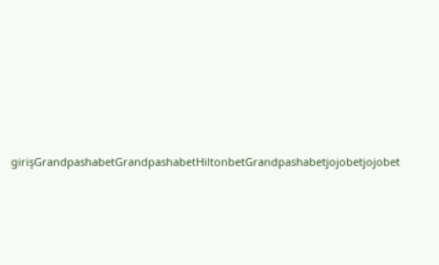girişGrandpashabetGrandpashabetHiltonbetGrandpashabetjojobetjojobet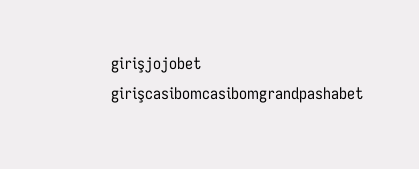girişjojobet girişcasibomcasibomgrandpashabet